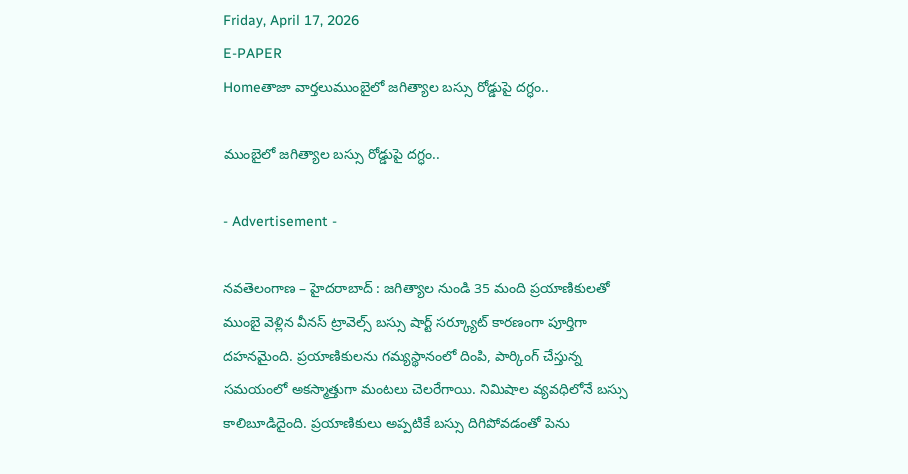Friday, April 17, 2026
E-PAPER
Homeతాజా వార్తలుముంబైలో జగిత్యాల బస్సు రోడ్డుపై దగ్ధం..

ముంబైలో జగిత్యాల బస్సు రోడ్డుపై దగ్ధం..

- Advertisement -

నవతెలంగాణ – హైదరాబాద్ : జగిత్యాల నుండి 35 మంది ప్రయాణికులతో ముంబై వెళ్లిన వీనస్ ట్రావెల్స్ బస్సు షార్ట్ సర్క్యూట్ కారణంగా పూర్తిగా దహనమైంది. ప్రయాణికులను గమ్యస్థానంలో దింపి, పార్కింగ్ చేస్తున్న సమయంలో అకస్మాత్తుగా మంటలు చెలరేగాయి. నిమిషాల వ్యవధిలోనే బస్సు కాలిబూడిదైంది. ప్రయాణికులు అప్పటికే బస్సు దిగిపోవడంతో పెను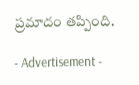ప్రమాదం తప్పింది.

- Advertisement -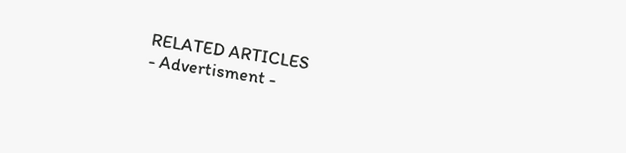RELATED ARTICLES
- Advertisment -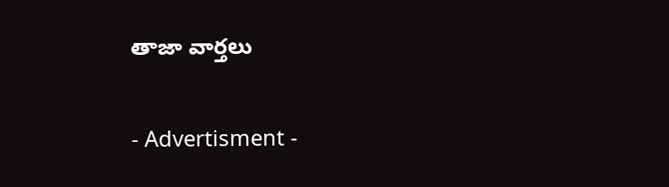తాజా వార్తలు

- Advertisment -